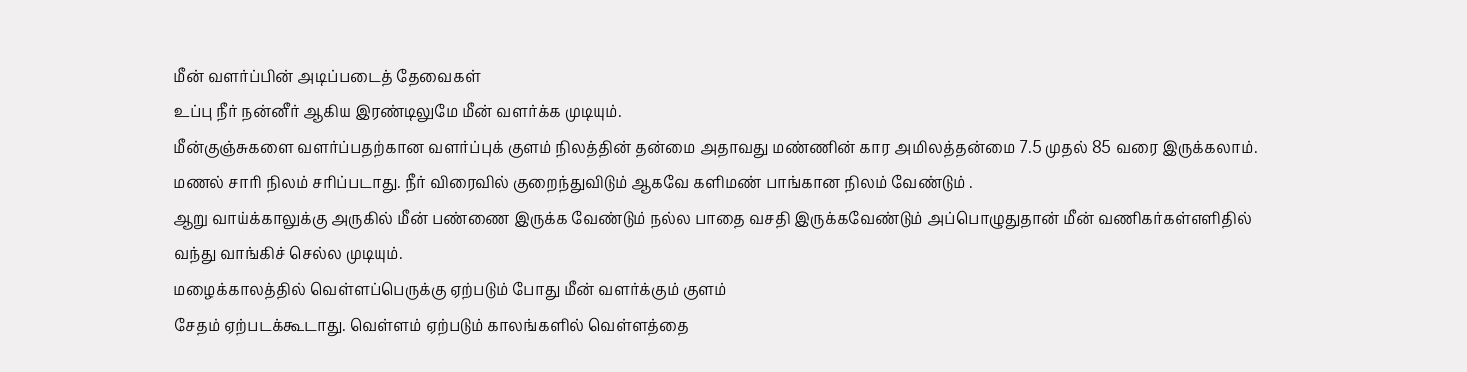மீன் வளர்ப்பின் அடிப்படைத் தேவைகள்
உப்பு நீர் நன்னீர் ஆகிய இரண்டிலுமே மீன் வளர்க்க முடியும்.
மீன்குஞ்சுகளை வளர்ப்பதற்கான வளர்ப்புக் குளம் நிலத்தின் தன்மை அதாவது மண்ணின் கார அமிலத்தன்மை 7.5 முதல் 85 வரை இருக்கலாம்.
மணல் சாரி நிலம் சரிப்படாது. நீர் விரைவில் குறைந்துவிடும் ஆகவே களிமண் பாங்கான நிலம் வேண்டும் .
ஆறு வாய்க்காலுக்கு அருகில் மீன் பண்ணை இருக்க வேண்டும் நல்ல பாதை வசதி இருக்கவேண்டும் அப்பொழுதுதான் மீன் வணிகர்கள்எளிதில் வந்து வாங்கிச் செல்ல முடியும்.
மழைக்காலத்தில் வெள்ளப்பெருக்கு ஏற்படும் போது மீன் வளர்க்கும் குளம்
சேதம் ஏற்படக்கூடாது. வெள்ளம் ஏற்படும் காலங்களில் வெள்ளத்தை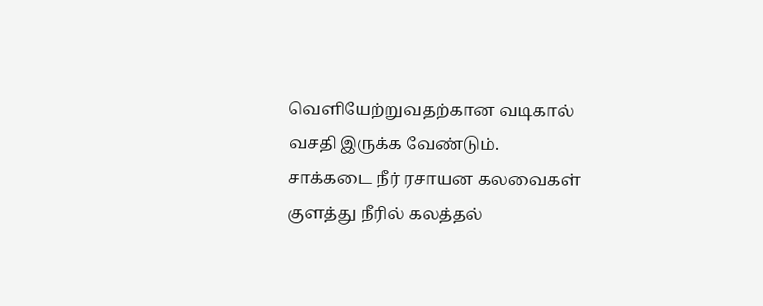வெளியேற்றுவதற்கான வடிகால் வசதி இருக்க வேண்டும்.
சாக்கடை நீர் ரசாயன கலவைகள் குளத்து நீரில் கலத்தல்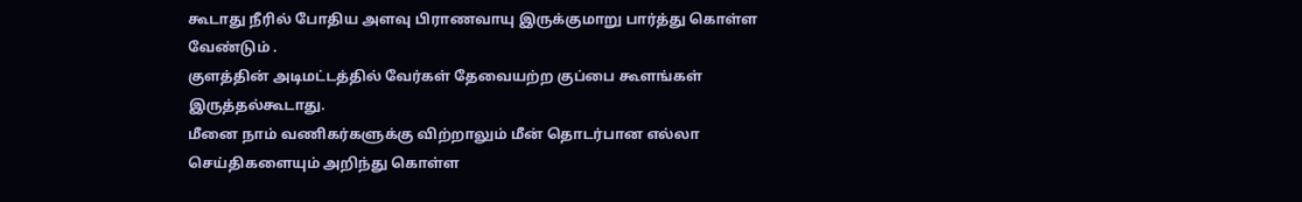கூடாது நீரில் போதிய அளவு பிராணவாயு இருக்குமாறு பார்த்து கொள்ள வேண்டும் .
குளத்தின் அடிமட்டத்தில் வேர்கள் தேவையற்ற குப்பை கூளங்கள் இருத்தல்கூடாது.
மீனை நாம் வணிகர்களுக்கு விற்றாலும் மீன் தொடர்பான எல்லா செய்திகளையும் அறிந்து கொள்ள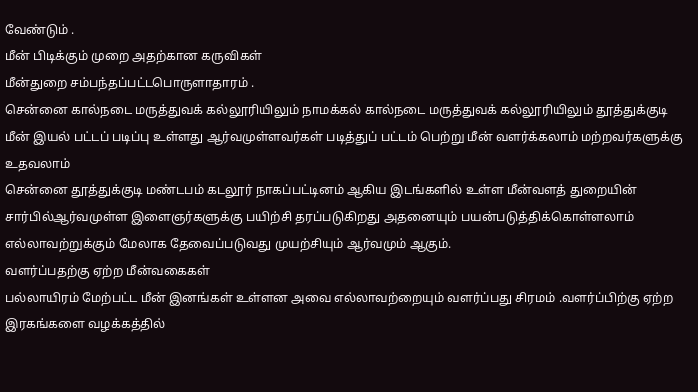வேண்டும் .
மீன் பிடிக்கும் முறை அதற்கான கருவிகள்
மீன்துறை சம்பந்தப்பட்டபொருளாதாரம் .
சென்னை கால்நடை மருத்துவக் கல்லூரியிலும் நாமக்கல் கால்நடை மருத்துவக் கல்லூரியிலும் தூத்துக்குடி மீன் இயல் பட்டப் படிப்பு உள்ளது ஆர்வமுள்ளவர்கள் படித்துப் பட்டம் பெற்று மீன் வளர்க்கலாம் மற்றவர்களுக்கு உதவலாம்
சென்னை தூத்துக்குடி மண்டபம் கடலூர் நாகப்பட்டினம் ஆகிய இடங்களில் உள்ள மீன்வளத் துறையின் சார்பில்ஆர்வமுள்ள இளைஞர்களுக்கு பயிற்சி தரப்படுகிறது அதனையும் பயன்படுத்திக்கொள்ளலாம் எல்லாவற்றுக்கும் மேலாக தேவைப்படுவது முயற்சியும் ஆர்வமும் ஆகும்.
வளர்ப்பதற்கு ஏற்ற மீன்வகைகள்
பல்லாயிரம் மேற்பட்ட மீன் இனங்கள் உள்ளன அவை எல்லாவற்றையும் வளர்ப்பது சிரமம் .வளர்ப்பிற்கு ஏற்ற இரகங்களை வழக்கத்தில்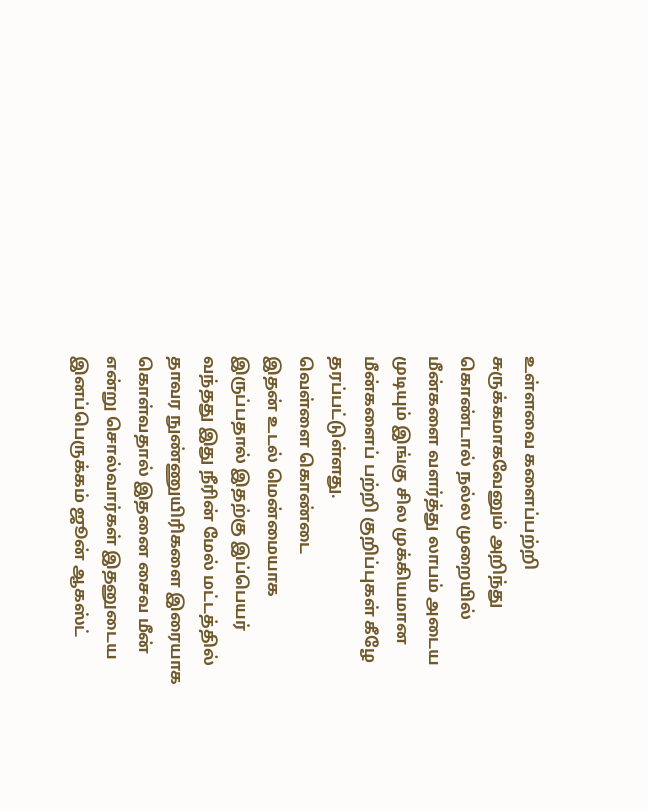உள்ளவை களைப்பற்றி சுருக்கமாகவேனும் அறிந்து கொண்டால் நல்ல முறையில் மீன்களை வளர்த்து லாபம் அடைய முடியும் இங்கு சில முக்கியமான மீன்களைப் பற்றி குறிப்புகள் கீழே தரப்பட்டுள்ளது.
வெள்ளை கொண்டை
இதன் உடல் மென்மையாக இருப்பதால் இதற்கு இப்பெயர் வந்தது இது நீரின் மேல் மட்டத்தில் தாவர நுண்ணுயிரிகளை இரையாக கொள்வதால் இதனை சைவ மீன் என்று சொல்வார்கள் இதனுடைய இனப்பெருக்கம் ஜூன் ஆகஸ்ட்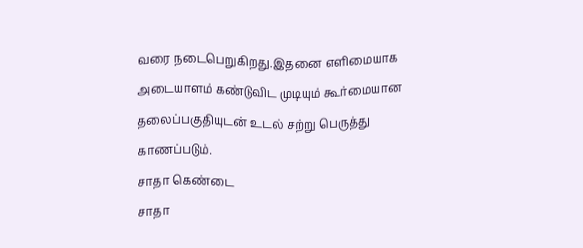வரை நடைபெறுகிறது.இதனை எளிமையாக அடையாளம் கண்டுவிட முடியும் கூர்மையான தலைப்பகுதியுடன் உடல் சற்று பெருத்து காணப்படும்.
சாதா கெண்டை
சாதா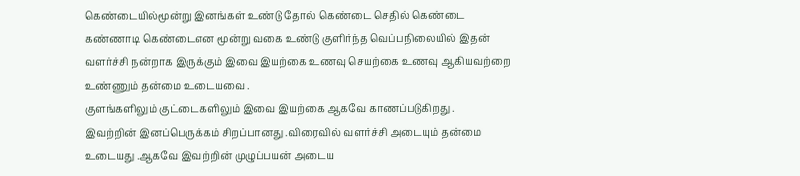கெண்டையில்மூன்று இனங்கள் உண்டு தோல் கெண்டை செதில் கெண்டை கண்ணாடி கெண்டைஎன மூன்று வகை உண்டு குளிர்ந்த வெப்பநிலையில் இதன் வளர்ச்சி நன்றாக இருக்கும் இவை இயற்கை உணவு செயற்கை உணவு ஆகியவற்றை உண்ணும் தன்மை உடையவை .
குளங்களிலும் குட்டைகளிலும் இவை இயற்கை ஆகவே காணப்படுகிறது .
இவற்றின் இனப்பெருக்கம் சிறப்பானது .விரைவில் வளர்ச்சி அடையும் தன்மை உடையது .ஆகவே இவற்றின் முழுப்பயன் அடைய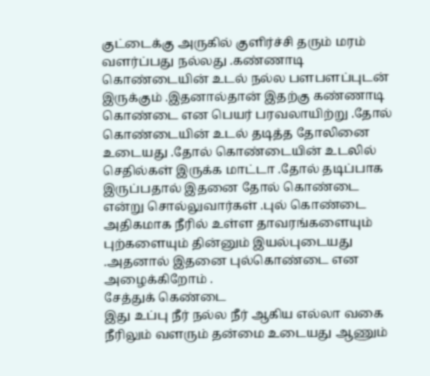குட்டைக்கு அருகில் குளிர்ச்சி தரும் மரம் வளர்ப்பது நல்லது .கண்ணாடி கொண்டையின் உடல் நல்ல பளபளப்புடன் இருக்கும் .இதனால்தான் இதற்கு கண்ணாடி கொண்டை என பெயர் பரவலாயிற்று .தோல் கொண்டையின் உடல் தடித்த தோலினை உடையது .தோல் கொண்டையின் உடலில் செதில்கள் இருக்க மாட்டா .தோல் தடிப்பாக இருப்பதால் இதனை தோல் கொண்டை என்று சொல்லுவார்கள் .புல் கொண்டை அதிகமாக நீரில் உள்ள தாவரங்களையும் புற்களையும் தின்னும் இயல்புடையது .அதனால் இதனை புல்கொண்டை என அழைக்கிறோம் .
சேத்துக் கெண்டை
இது உப்பு நீர் நல்ல நீர் ஆகிய எல்லா வகை நீரிலும் வளரும் தன்மை உடையது ஆணும்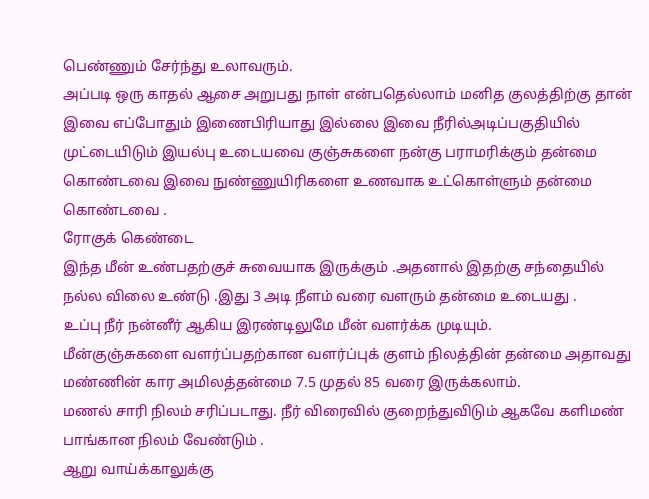பெண்ணும் சேர்ந்து உலாவரும்.
அப்படி ஒரு காதல் ஆசை அறுபது நாள் என்பதெல்லாம் மனித குலத்திற்கு தான் இவை எப்போதும் இணைபிரியாது இல்லை இவை நீரில்அடிப்பகுதியில் முட்டையிடும் இயல்பு உடையவை குஞ்சுகளை நன்கு பராமரிக்கும் தன்மை கொண்டவை இவை நுண்ணுயிரிகளை உணவாக உட்கொள்ளும் தன்மை கொண்டவை .
ரோகுக் கெண்டை
இந்த மீன் உண்பதற்குச் சுவையாக இருக்கும் .அதனால் இதற்கு சந்தையில் நல்ல விலை உண்டு .இது 3 அடி நீளம் வரை வளரும் தன்மை உடையது .
உப்பு நீர் நன்னீர் ஆகிய இரண்டிலுமே மீன் வளர்க்க முடியும்.
மீன்குஞ்சுகளை வளர்ப்பதற்கான வளர்ப்புக் குளம் நிலத்தின் தன்மை அதாவது மண்ணின் கார அமிலத்தன்மை 7.5 முதல் 85 வரை இருக்கலாம்.
மணல் சாரி நிலம் சரிப்படாது. நீர் விரைவில் குறைந்துவிடும் ஆகவே களிமண் பாங்கான நிலம் வேண்டும் .
ஆறு வாய்க்காலுக்கு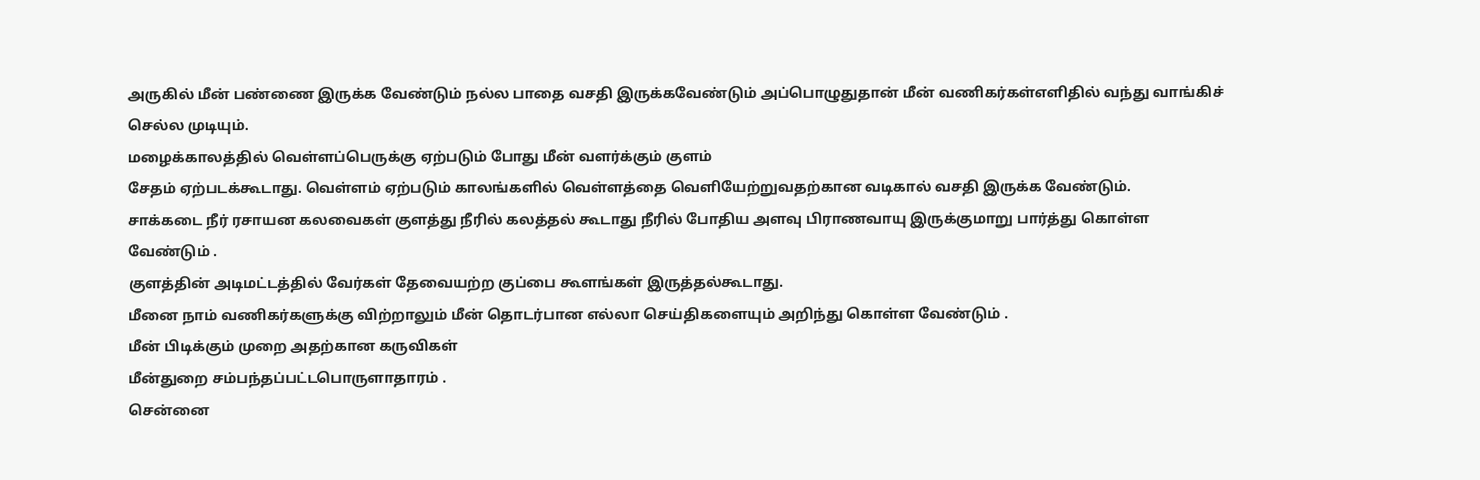அருகில் மீன் பண்ணை இருக்க வேண்டும் நல்ல பாதை வசதி இருக்கவேண்டும் அப்பொழுதுதான் மீன் வணிகர்கள்எளிதில் வந்து வாங்கிச் செல்ல முடியும்.
மழைக்காலத்தில் வெள்ளப்பெருக்கு ஏற்படும் போது மீன் வளர்க்கும் குளம்
சேதம் ஏற்படக்கூடாது. வெள்ளம் ஏற்படும் காலங்களில் வெள்ளத்தை வெளியேற்றுவதற்கான வடிகால் வசதி இருக்க வேண்டும்.
சாக்கடை நீர் ரசாயன கலவைகள் குளத்து நீரில் கலத்தல் கூடாது நீரில் போதிய அளவு பிராணவாயு இருக்குமாறு பார்த்து கொள்ள வேண்டும் .
குளத்தின் அடிமட்டத்தில் வேர்கள் தேவையற்ற குப்பை கூளங்கள் இருத்தல்கூடாது.
மீனை நாம் வணிகர்களுக்கு விற்றாலும் மீன் தொடர்பான எல்லா செய்திகளையும் அறிந்து கொள்ள வேண்டும் .
மீன் பிடிக்கும் முறை அதற்கான கருவிகள்
மீன்துறை சம்பந்தப்பட்டபொருளாதாரம் .
சென்னை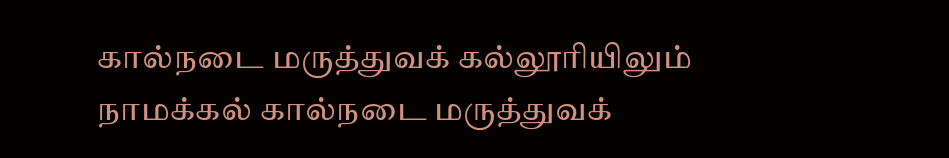கால்நடை மருத்துவக் கல்லூரியிலும் நாமக்கல் கால்நடை மருத்துவக்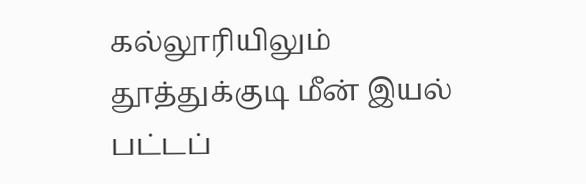கல்லூரியிலும் தூத்துக்குடி மீன் இயல் பட்டப்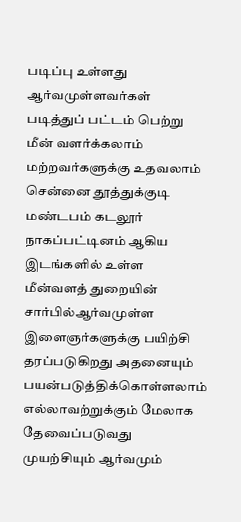படிப்பு உள்ளது ஆர்வமுள்ளவர்கள் படித்துப் பட்டம் பெற்று மீன் வளர்க்கலாம் மற்றவர்களுக்கு உதவலாம்
சென்னை தூத்துக்குடி மண்டபம் கடலூர் நாகப்பட்டினம் ஆகிய இடங்களில் உள்ள மீன்வளத் துறையின் சார்பில்ஆர்வமுள்ள இளைஞர்களுக்கு பயிற்சி தரப்படுகிறது அதனையும் பயன்படுத்திக்கொள்ளலாம் எல்லாவற்றுக்கும் மேலாக தேவைப்படுவது முயற்சியும் ஆர்வமும்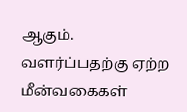ஆகும்.
வளர்ப்பதற்கு ஏற்ற மீன்வகைகள்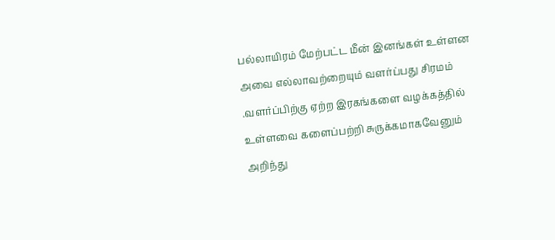பல்லாயிரம் மேற்பட்ட மீன் இனங்கள் உள்ளன அவை எல்லாவற்றையும் வளர்ப்பது சிரமம் .வளர்ப்பிற்கு ஏற்ற இரகங்களை வழக்கத்தில் உள்ளவை களைப்பற்றி சுருக்கமாகவேனும் அறிந்து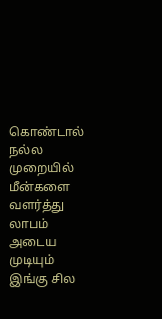கொண்டால் நல்ல முறையில் மீன்களை வளர்த்து லாபம் அடைய முடியும் இங்கு சில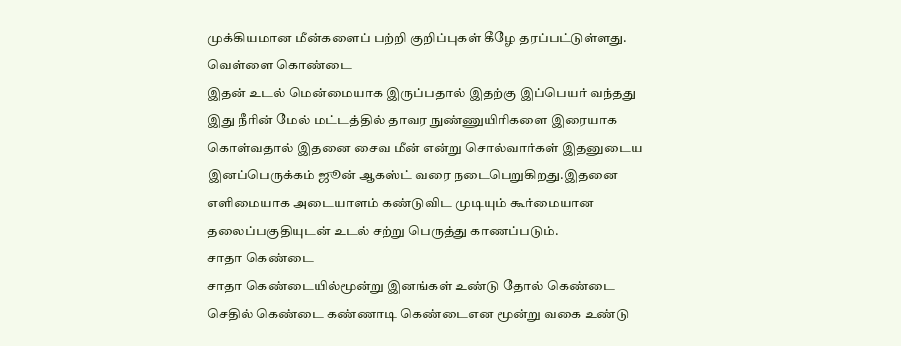முக்கியமான மீன்களைப் பற்றி குறிப்புகள் கீழே தரப்பட்டுள்ளது.
வெள்ளை கொண்டை
இதன் உடல் மென்மையாக இருப்பதால் இதற்கு இப்பெயர் வந்தது இது நீரின் மேல் மட்டத்தில் தாவர நுண்ணுயிரிகளை இரையாக கொள்வதால் இதனை சைவ மீன் என்று சொல்வார்கள் இதனுடைய இனப்பெருக்கம் ஜூன் ஆகஸ்ட் வரை நடைபெறுகிறது.இதனை எளிமையாக அடையாளம் கண்டுவிட முடியும் கூர்மையான தலைப்பகுதியுடன் உடல் சற்று பெருத்து காணப்படும்.
சாதா கெண்டை
சாதா கெண்டையில்மூன்று இனங்கள் உண்டு தோல் கெண்டை செதில் கெண்டை கண்ணாடி கெண்டைஎன மூன்று வகை உண்டு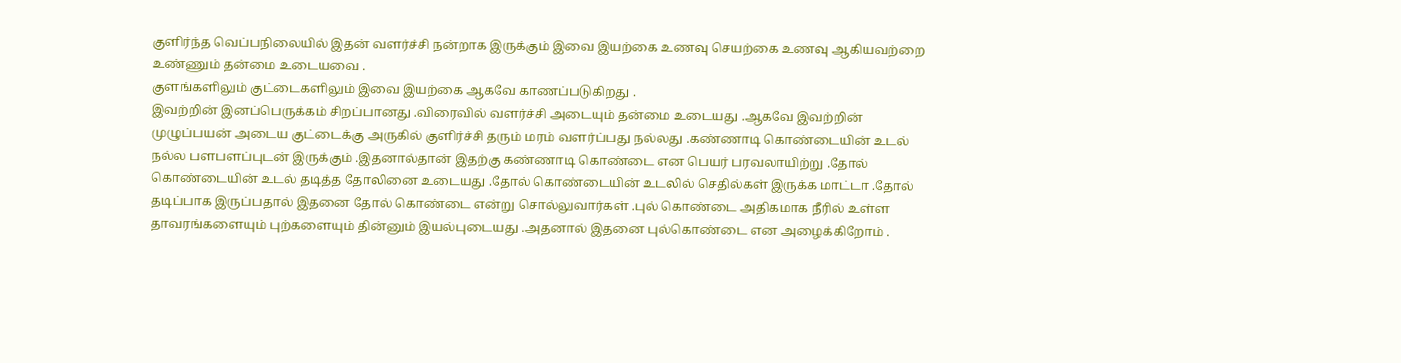குளிர்ந்த வெப்பநிலையில் இதன் வளர்ச்சி நன்றாக இருக்கும் இவை இயற்கை உணவு செயற்கை உணவு ஆகியவற்றை உண்ணும் தன்மை உடையவை .
குளங்களிலும் குட்டைகளிலும் இவை இயற்கை ஆகவே காணப்படுகிறது .
இவற்றின் இனப்பெருக்கம் சிறப்பானது .விரைவில் வளர்ச்சி அடையும் தன்மை உடையது .ஆகவே இவற்றின் முழுப்பயன் அடைய குட்டைக்கு அருகில் குளிர்ச்சி தரும் மரம் வளர்ப்பது நல்லது .கண்ணாடி கொண்டையின் உடல் நல்ல பளபளப்புடன் இருக்கும் .இதனால்தான் இதற்கு கண்ணாடி கொண்டை என பெயர் பரவலாயிற்று .தோல் கொண்டையின் உடல் தடித்த தோலினை உடையது .தோல் கொண்டையின் உடலில் செதில்கள் இருக்க மாட்டா .தோல் தடிப்பாக இருப்பதால் இதனை தோல் கொண்டை என்று சொல்லுவார்கள் .புல் கொண்டை அதிகமாக நீரில் உள்ள தாவரங்களையும் புற்களையும் தின்னும் இயல்புடையது .அதனால் இதனை புல்கொண்டை என அழைக்கிறோம் .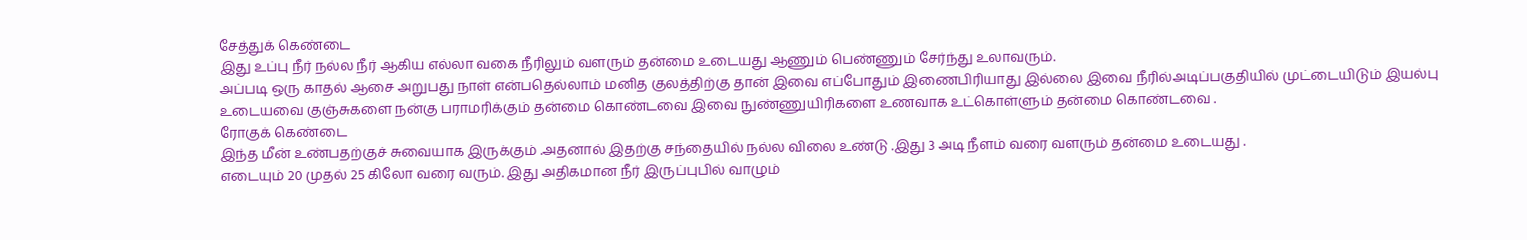சேத்துக் கெண்டை
இது உப்பு நீர் நல்ல நீர் ஆகிய எல்லா வகை நீரிலும் வளரும் தன்மை உடையது ஆணும் பெண்ணும் சேர்ந்து உலாவரும்.
அப்படி ஒரு காதல் ஆசை அறுபது நாள் என்பதெல்லாம் மனித குலத்திற்கு தான் இவை எப்போதும் இணைபிரியாது இல்லை இவை நீரில்அடிப்பகுதியில் முட்டையிடும் இயல்பு உடையவை குஞ்சுகளை நன்கு பராமரிக்கும் தன்மை கொண்டவை இவை நுண்ணுயிரிகளை உணவாக உட்கொள்ளும் தன்மை கொண்டவை .
ரோகுக் கெண்டை
இந்த மீன் உண்பதற்குச் சுவையாக இருக்கும் .அதனால் இதற்கு சந்தையில் நல்ல விலை உண்டு .இது 3 அடி நீளம் வரை வளரும் தன்மை உடையது .
எடையும் 20 முதல் 25 கிலோ வரை வரும். இது அதிகமான நீர் இருப்புபில் வாழும்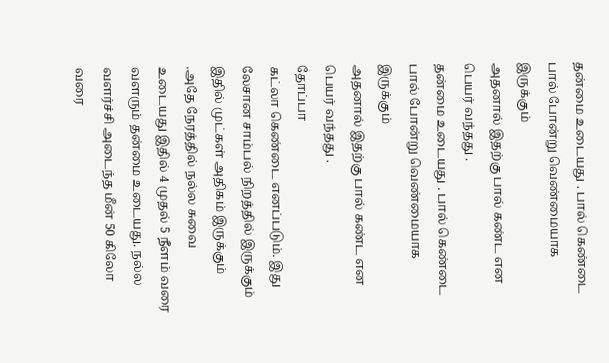தன்மை உடையது . பால் கெண்டை பால் போன்று வெண்மையாக இருக்கும்
அதனால் இதற்கு பால் கண்ட என பெயர் வந்தது .
தன்மை உடையது . பால் கெண்டை பால் போன்று வெண்மையாக இருக்கும்
அதனால் இதற்கு பால் கண்ட என பெயர் வந்தது .
தோப்பா
கட்லா கெண்டை எனப்படும். இது லேசான சாம்பல் நிறத்தில் இருக்கும் இதில் முட்கள் அதிகம் இருக்கும் .அதே நேரத்தில் நல்ல சுவை உடையது இதில் 4 முதல் 5 நீளம் வரை வளரும் தன்மை உடையது. நல்ல வளர்ச்சி அடைந்த மீன் 50 கிலோ வரை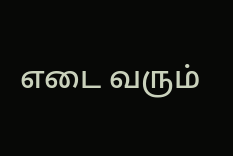எடை வரும்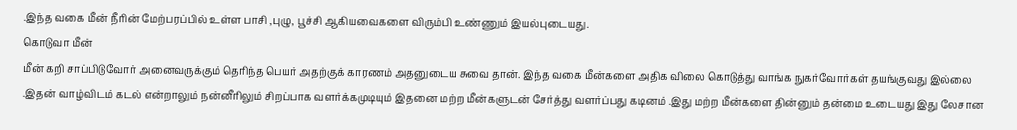.இந்த வகை மீன் நீரின் மேற்பரப்பில் உள்ள பாசி ,புழு, பூச்சி ஆகியவைகளை விரும்பி உண்ணும் இயல்புடையது.
கொடுவா மீன்
மீன் கறி சாப்பிடுவோர் அனைவருக்கும் தெரிந்த பெயர் அதற்குக் காரணம் அதனுடைய சுவை தான். இந்த வகை மீன்களை அதிக விலை கொடுத்து வாங்க நுகர்வோர்கள் தயங்குவது இல்லை .இதன் வாழ்விடம் கடல் என்றாலும் நன்னீரிலும் சிறப்பாக வளர்க்கமுடியும் இதனை மற்ற மீன்களுடன் சேர்த்து வளர்ப்பது கடினம் .இது மற்ற மீன்களை தின்னும் தன்மை உடையது இது லேசான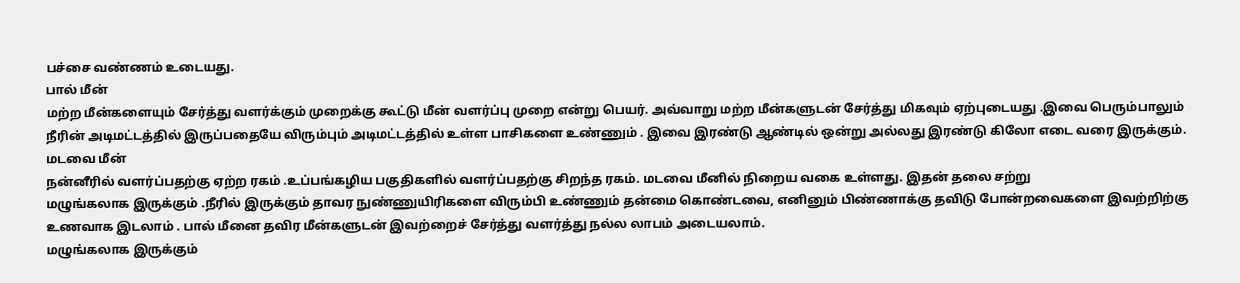பச்சை வண்ணம் உடையது.
பால் மீன்
மற்ற மீன்களையும் சேர்த்து வளர்க்கும் முறைக்கு கூட்டு மீன் வளர்ப்பு முறை என்று பெயர். அவ்வாறு மற்ற மீன்களுடன் சேர்த்து மிகவும் ஏற்புடையது .இவை பெரும்பாலும் நீரின் அடிமட்டத்தில் இருப்பதையே விரும்பும் அடிமட்டத்தில் உள்ள பாசிகளை உண்ணும் . இவை இரண்டு ஆண்டில் ஒன்று அல்லது இரண்டு கிலோ எடை வரை இருக்கும்.
மடவை மீன்
நன்னீரில் வளர்ப்பதற்கு ஏற்ற ரகம் .உப்பங்கழிய பகுதிகளில் வளர்ப்பதற்கு சிறந்த ரகம். மடவை மீனில் நிறைய வகை உள்ளது. இதன் தலை சற்று
மழுங்கலாக இருக்கும் .நீரில் இருக்கும் தாவர நுண்ணுயிரிகளை விரும்பி உண்ணும் தன்மை கொண்டவை, எனினும் பிண்ணாக்கு தவிடு போன்றவைகளை இவற்றிற்கு உணவாக இடலாம் . பால் மீனை தவிர மீன்களுடன் இவற்றைச் சேர்த்து வளர்த்து நல்ல லாபம் அடையலாம்.
மழுங்கலாக இருக்கும்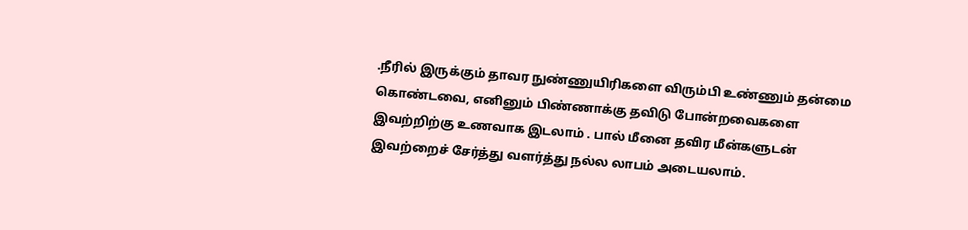.நீரில் இருக்கும் தாவர நுண்ணுயிரிகளை விரும்பி உண்ணும் தன்மை கொண்டவை, எனினும் பிண்ணாக்கு தவிடு போன்றவைகளை இவற்றிற்கு உணவாக இடலாம் . பால் மீனை தவிர மீன்களுடன் இவற்றைச் சேர்த்து வளர்த்து நல்ல லாபம் அடையலாம்.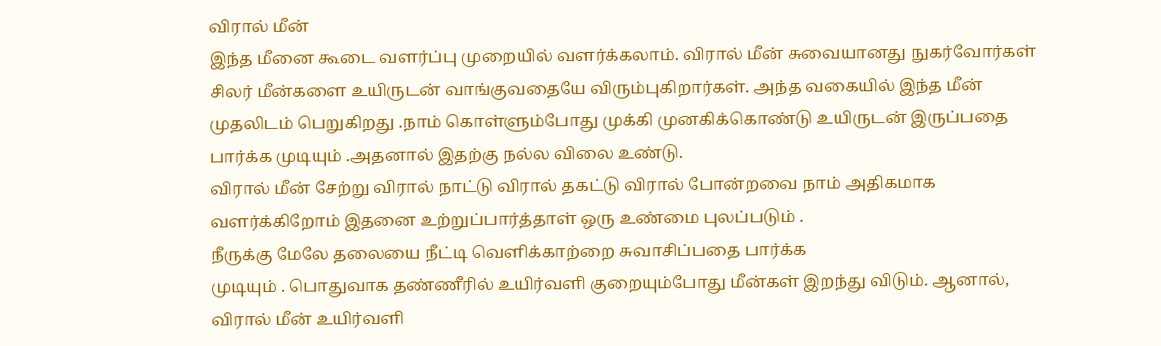விரால் மீன்
இந்த மீனை கூடை வளர்ப்பு முறையில் வளர்க்கலாம். விரால் மீன் சுவையானது நுகர்வோர்கள் சிலர் மீன்களை உயிருடன் வாங்குவதையே விரும்புகிறார்கள். அந்த வகையில் இந்த மீன் முதலிடம் பெறுகிறது .நாம் கொள்ளும்போது முக்கி முனகிக்கொண்டு உயிருடன் இருப்பதை பார்க்க முடியும் .அதனால் இதற்கு நல்ல விலை உண்டு.
விரால் மீன் சேற்று விரால் நாட்டு விரால் தகட்டு விரால் போன்றவை நாம் அதிகமாக வளர்க்கிறோம் இதனை உற்றுப்பார்த்தாள் ஒரு உண்மை புலப்படும் .
நீருக்கு மேலே தலையை நீட்டி வெளிக்காற்றை சுவாசிப்பதை பார்க்க
முடியும் . பொதுவாக தண்ணீரில் உயிர்வளி குறையும்போது மீன்கள் இறந்து விடும். ஆனால், விரால் மீன் உயிர்வளி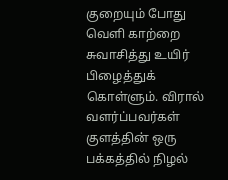குறையும் போது வெளி காற்றை சுவாசித்து உயிர் பிழைத்துக் கொள்ளும். விரால் வளர்ப்பவர்கள் குளத்தின் ஒரு பக்கத்தில் நிழல்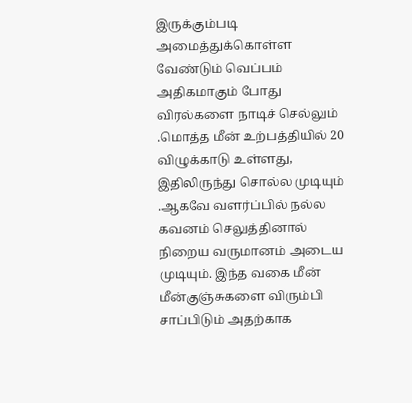இருக்கும்படி அமைத்துக்கொள்ள வேண்டும் வெப்பம் அதிகமாகும் போது விரல்களை நாடிச் செல்லும் .மொத்த மீன் உற்பத்தியில் 20 விழுக்காடு உள்ளது, இதிலிருந்து சொல்ல முடியும் .ஆகவே வளர்ப்பில் நல்ல கவனம் செலுத்தினால் நிறைய வருமானம் அடைய முடியும். இந்த வகை மீன் மீன்குஞ்சுகளை விரும்பி சாப்பிடும் அதற்காக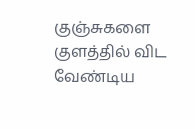குஞ்சுகளை குளத்தில் விட வேண்டிய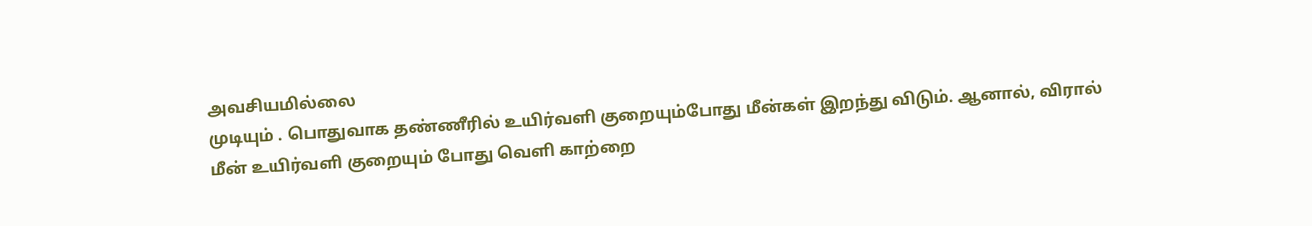அவசியமில்லை
முடியும் . பொதுவாக தண்ணீரில் உயிர்வளி குறையும்போது மீன்கள் இறந்து விடும். ஆனால், விரால் மீன் உயிர்வளி குறையும் போது வெளி காற்றை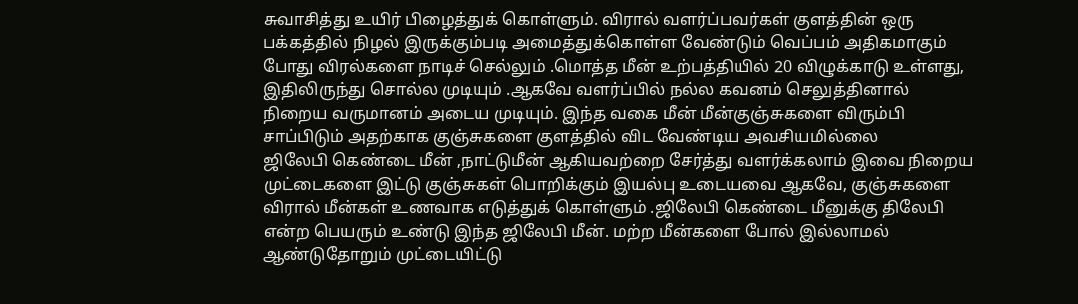சுவாசித்து உயிர் பிழைத்துக் கொள்ளும். விரால் வளர்ப்பவர்கள் குளத்தின் ஒரு பக்கத்தில் நிழல் இருக்கும்படி அமைத்துக்கொள்ள வேண்டும் வெப்பம் அதிகமாகும் போது விரல்களை நாடிச் செல்லும் .மொத்த மீன் உற்பத்தியில் 20 விழுக்காடு உள்ளது, இதிலிருந்து சொல்ல முடியும் .ஆகவே வளர்ப்பில் நல்ல கவனம் செலுத்தினால் நிறைய வருமானம் அடைய முடியும். இந்த வகை மீன் மீன்குஞ்சுகளை விரும்பி சாப்பிடும் அதற்காக குஞ்சுகளை குளத்தில் விட வேண்டிய அவசியமில்லை
ஜிலேபி கெண்டை மீன் ,நாட்டுமீன் ஆகியவற்றை சேர்த்து வளர்க்கலாம் இவை நிறைய முட்டைகளை இட்டு குஞ்சுகள் பொறிக்கும் இயல்பு உடையவை ஆகவே, குஞ்சுகளை விரால் மீன்கள் உணவாக எடுத்துக் கொள்ளும் .ஜிலேபி கெண்டை மீனுக்கு திலேபி என்ற பெயரும் உண்டு இந்த ஜிலேபி மீன். மற்ற மீன்களை போல் இல்லாமல் ஆண்டுதோறும் முட்டையிட்டு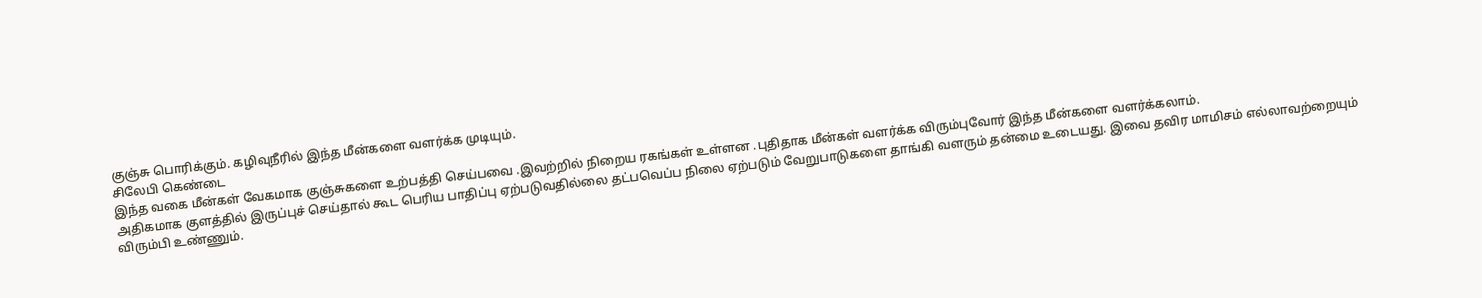குஞ்சு பொரிக்கும். கழிவுநீரில் இந்த மீன்களை வளர்க்க முடியும்.
சிலேபி கெண்டை
இந்த வகை மீன்கள் வேகமாக குஞ்சுகளை உற்பத்தி செய்பவை .இவற்றில் நிறைய ரகங்கள் உள்ளன .புதிதாக மீன்கள் வளர்க்க விரும்புவோர் இந்த மீன்களை வளர்க்கலாம்.
அதிகமாக குளத்தில் இருப்புச் செய்தால் கூட பெரிய பாதிப்பு ஏற்படுவதில்லை தட்பவெப்ப நிலை ஏற்படும் வேறுபாடுகளை தாங்கி வளரும் தன்மை உடையது. இவை தவிர மாமிசம் எல்லாவற்றையும் விரும்பி உண்ணும்.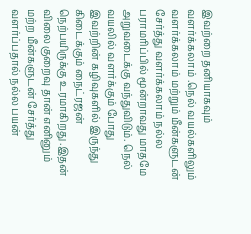இவற்றை தனியாகவும் வளர்க்கலாம் .நெல் வயல்களிலும் வளர்க்கலாம் மற்றும் மீன்களுடன் சேர்த்து வளர்க்கலாம் நல்ல பராமரிப்பில் மூன்றாவது மாதமே அறுவடைக்கு வந்துவிடும். நெல் வயலில் வளர்க்கும் போது இவற்றின் கழிவுகளில் இருந்து கிடைக்கும் நைட்ரஜன் நெற்பயிருக்கு உரமாகிறது .இதன் விலை குறைவு தான் எனினும் மற்ற மீன்களுடன் சேர்த்து வளர்ப்பதால் நல்ல பயன்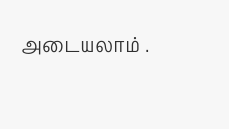அடையலாம் .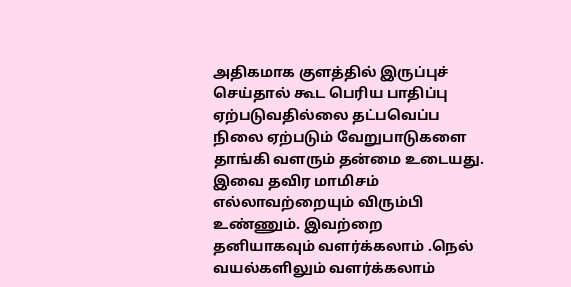அதிகமாக குளத்தில் இருப்புச் செய்தால் கூட பெரிய பாதிப்பு ஏற்படுவதில்லை தட்பவெப்ப நிலை ஏற்படும் வேறுபாடுகளை தாங்கி வளரும் தன்மை உடையது. இவை தவிர மாமிசம் எல்லாவற்றையும் விரும்பி உண்ணும். இவற்றை தனியாகவும் வளர்க்கலாம் .நெல் வயல்களிலும் வளர்க்கலாம்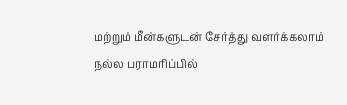மற்றும் மீன்களுடன் சேர்த்து வளர்க்கலாம் நல்ல பராமரிப்பில்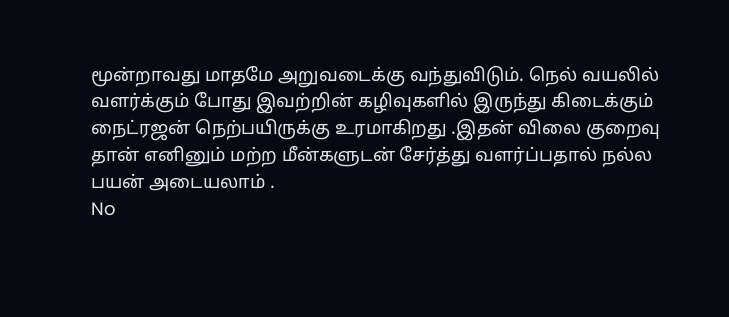மூன்றாவது மாதமே அறுவடைக்கு வந்துவிடும். நெல் வயலில் வளர்க்கும் போது இவற்றின் கழிவுகளில் இருந்து கிடைக்கும் நைட்ரஜன் நெற்பயிருக்கு உரமாகிறது .இதன் விலை குறைவு தான் எனினும் மற்ற மீன்களுடன் சேர்த்து வளர்ப்பதால் நல்ல பயன் அடையலாம் .
No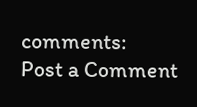comments:
Post a Comment